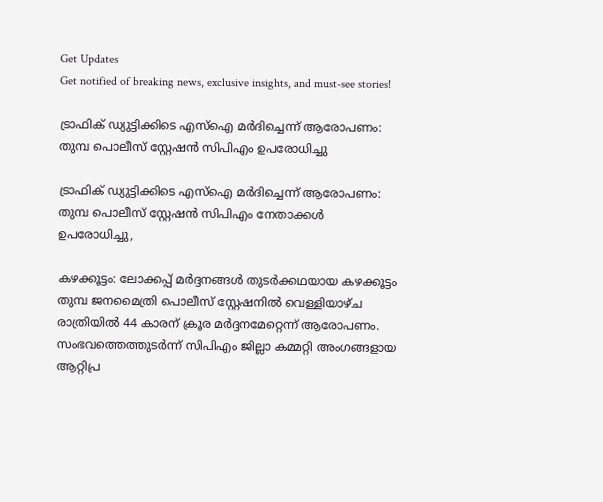Get Updates
Get notified of breaking news, exclusive insights, and must-see stories!

ട്രാഫിക് ഡ്യുട്ടിക്കിടെ എസ്ഐ മര്‍ദിച്ചെന്ന് ആരോപണം: തുമ്പ പൊലീസ് സ്റ്റേഷൻ സിപിഎം ഉപരോധിച്ചു

ട്രാഫിക് ഡ്യുട്ടിക്കിടെ എസ്ഐ മര്‍ദിച്ചെന്ന് ആരോപണം: തുമ്പ പൊലീസ് സ്റ്റേഷൻ സിപിഎം നേതാക്കൾ ഉപരോധിച്ചു,

കഴക്കൂട്ടം: ലോക്കപ്പ് മർദ്ദനങ്ങൾ തുടർക്കഥയായ കഴക്കൂട്ടം തുമ്പ ജനമൈത്രി പൊലീസ് സ്റ്റേഷനിൽ വെള്ളിയാഴ്ച രാത്രിയിൽ 44 കാരന് ക്രൂര മർദ്ദനമേറ്റെന്ന് ആരോപണം. സംഭവത്തെത്തുടർന്ന് സിപിഎം ജില്ലാ കമ്മറ്റി അംഗങ്ങളായ ആറ്റിപ്ര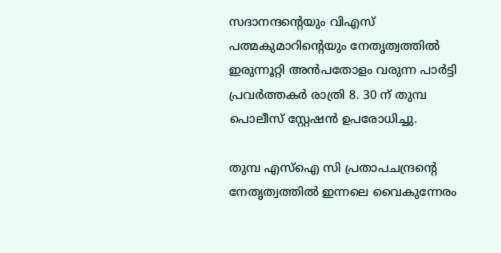സദാനന്ദന്റെയും വിഎസ് പത്മകുമാറിന്റെയും നേതൃത്വത്തിൽ ഇരുന്നൂറ്റി അൻപതോളം വരുന്ന പാർട്ടി പ്രവർത്തകർ രാത്രി 8. 30 ന് തുമ്പ പൊലീസ് സ്റ്റേഷൻ ഉപരോധിച്ചു.

തുമ്പ എസ്ഐ സി പ്രതാപചന്ദ്രന്റെ നേതൃത്വത്തിൽ ഇന്നലെ വൈകുന്നേരം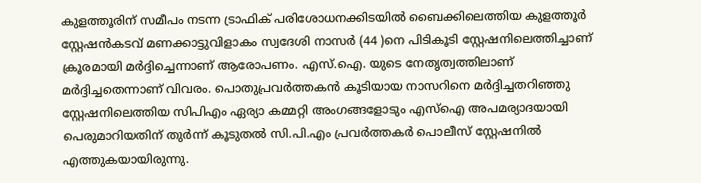കുളത്തൂരിന് സമീപം നടന്ന ട്രാഫിക് പരിശോധനക്കിടയിൽ ബൈക്കിലെത്തിയ കുളത്തൂർ സ്റ്റേഷൻകടവ് മണക്കാട്ടുവിളാകം സ്വദേശി നാസർ (44 )നെ പിടികൂടി സ്റ്റേഷനിലെത്തിച്ചാണ് ക്രൂരമായി മര്‍ദ്ദിച്ചെന്നാണ് ആരോപണം. എസ്.ഐ. യുടെ നേതൃത്വത്തിലാണ് മർദ്ദിച്ചതെന്നാണ് വിവരം. പൊതുപ്രവർത്തകൻ കൂടിയായ നാസറിനെ മർദ്ദിച്ചതറിഞ്ഞു സ്റ്റേഷനിലെത്തിയ സിപിഎം ഏര്യാ കമ്മറ്റി അംഗങ്ങളോടും എസ്ഐ അപമര്യാദയായി പെരുമാറിയതിന് തുർന്ന് കൂടുതൽ സി.പി.എം പ്രവർത്തകർ പൊലീസ് സ്റ്റേഷനിൽ എത്തുകയായിരുന്നു.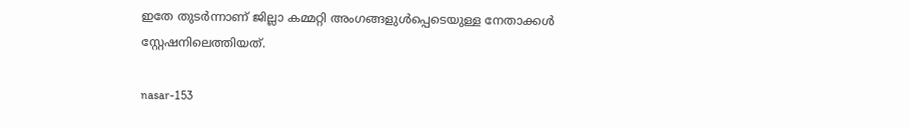ഇതേ തുടർന്നാണ് ജില്ലാ കമ്മറ്റി അംഗങ്ങളുൾപ്പെടെയുള്ള നേതാക്കൾ സ്റ്റേഷനിലെത്തിയത്.

nasar-153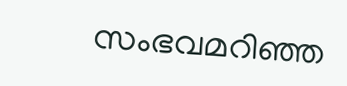സംഭവമറിഞ്ഞ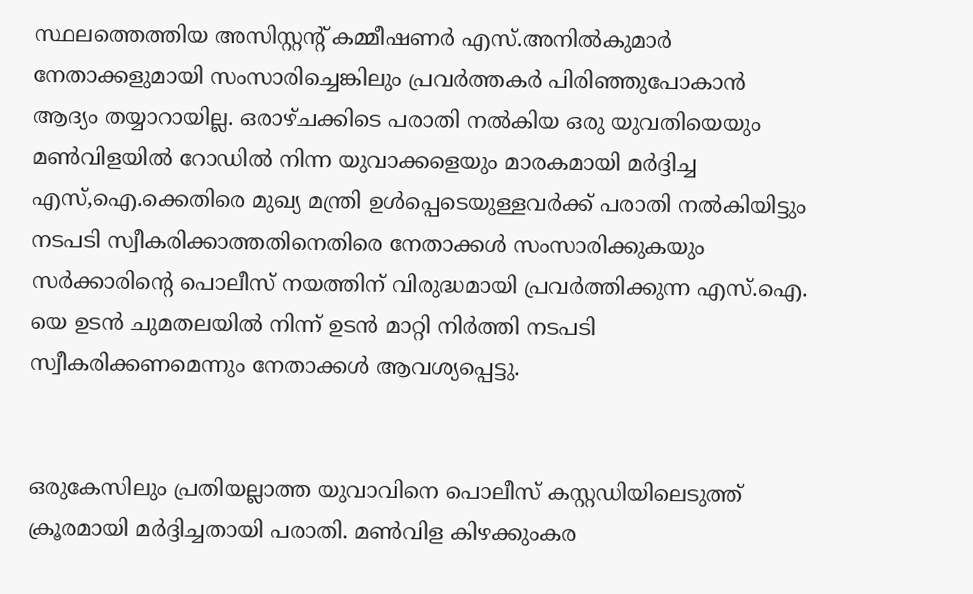സ്ഥലത്തെത്തിയ അസിസ്റ്റന്റ് കമ്മീഷണർ എസ്.അനിൽകുമാർ നേതാക്കളുമായി സംസാരിച്ചെങ്കിലും പ്രവർത്തകർ പിരിഞ്ഞുപോകാൻ ആദ്യം തയ്യാറായില്ല. ഒരാഴ്ചക്കിടെ പരാതി നൽകിയ ഒരു യുവതിയെയും മൺവിളയിൽ റോഡിൽ നിന്ന യുവാക്കളെയും മാരകമായി മർദ്ദിച്ച എസ്,ഐ.ക്കെതിരെ മുഖ്യ മന്ത്രി ഉൾപ്പെടെയുള്ളവർക്ക് പരാതി നൽകിയിട്ടും നടപടി സ്വീകരിക്കാത്തതിനെതിരെ നേതാക്കൾ സംസാരിക്കുകയും സർക്കാരിന്റെ പൊലീസ് നയത്തിന് വിരുദ്ധമായി പ്രവർത്തിക്കുന്ന എസ്.ഐ. യെ ഉടൻ ചുമതലയിൽ നിന്ന് ഉടൻ മാറ്റി നിർത്തി നടപടി സ്വീകരിക്കണമെന്നും നേതാക്കൾ ആവശ്യപ്പെട്ടു.


ഒരുകേസിലും പ്രതിയല്ലാത്ത യുവാവിനെ പൊലീസ് കസ്റ്റഡിയിലെടുത്ത് ക്രൂരമായി മർദ്ദിച്ചതായി പരാതി. മൺവിള കിഴക്കുംകര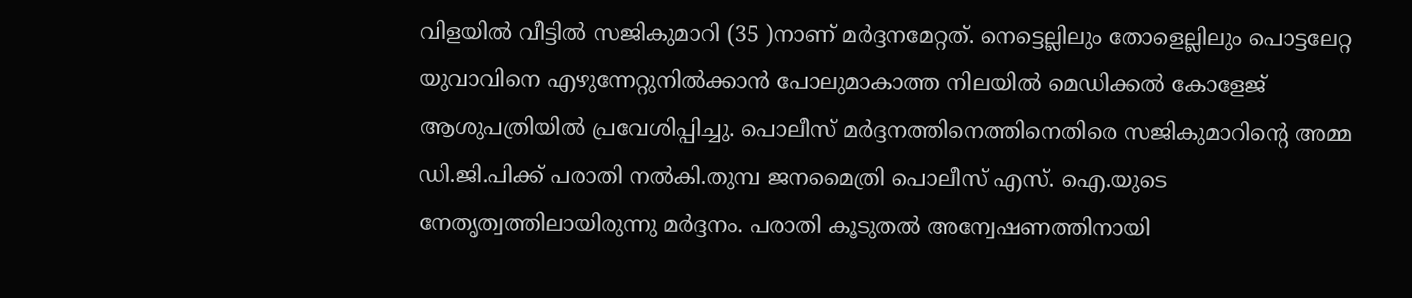വിളയിൽ വീട്ടിൽ സജികുമാറി (35 )നാണ് മർദ്ദനമേറ്റത്. നെട്ടെല്ലിലും തോളെല്ലിലും പൊട്ടലേറ്റ യുവാവിനെ എഴുന്നേറ്റുനിൽക്കാൻ പോലുമാകാത്ത നിലയിൽ മെഡിക്കൽ കോളേജ് ആശുപത്രിയിൽ പ്രവേശിപ്പിച്ചു. പൊലീസ് മർദ്ദനത്തിനെത്തിനെതിരെ സജികുമാറിന്റെ അമ്മ ഡി.ജി.പിക്ക് പരാതി നൽകി.തുമ്പ ജനമൈത്രി പൊലീസ് എസ്. ഐ.യുടെ നേതൃത്വത്തിലായിരുന്നു മർദ്ദനം. പരാതി കൂടുതൽ അന്വേഷണത്തിനായി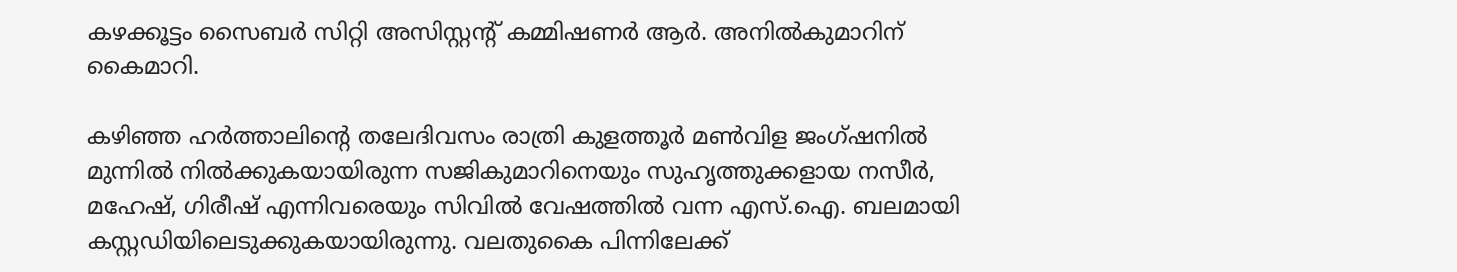കഴക്കൂട്ടം സൈബർ സിറ്റി അസിസ്റ്റന്റ് കമ്മിഷണർ ആർ. അനിൽകുമാറിന് കൈമാറി.

കഴിഞ്ഞ ഹർത്താലിന്റെ തലേദിവസം രാത്രി കുളത്തൂർ മൺവിള ജംഗ്‌ഷനിൽ മുന്നിൽ നിൽക്കുകയായിരുന്ന സജികുമാറിനെയും സുഹൃത്തുക്കളായ നസീർ, മഹേഷ്, ഗിരീഷ് എന്നിവരെയും സിവിൽ വേഷത്തിൽ വന്ന എസ്.ഐ. ബലമായി കസ്റ്റഡിയിലെടുക്കുകയായിരുന്നു. വലതുകൈ പിന്നിലേക്ക്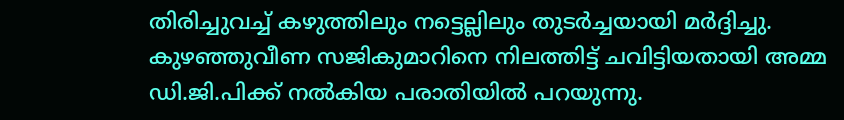തിരിച്ചുവച്ച് കഴുത്തിലും നട്ടെല്ലിലും തുടർച്ചയായി മർദ്ദിച്ചു. കുഴഞ്ഞുവീണ സജികുമാറിനെ നിലത്തിട്ട് ചവിട്ടിയതായി അമ്മ ഡി.ജി.പിക്ക് നൽകിയ പരാതിയിൽ പറയുന്നു.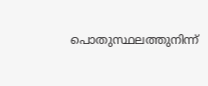പൊതുസ്ഥലത്തുനിന്ന്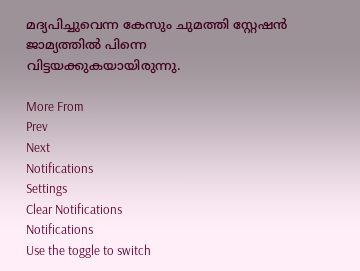മദ്യപിച്ചുവെന്ന കേസും ചുമത്തി സ്റ്റേഷൻ ജാമ്യത്തിൽ പിന്നെ വിട്ടയക്കുകയായിരുന്നു.

More From
Prev
Next
Notifications
Settings
Clear Notifications
Notifications
Use the toggle to switch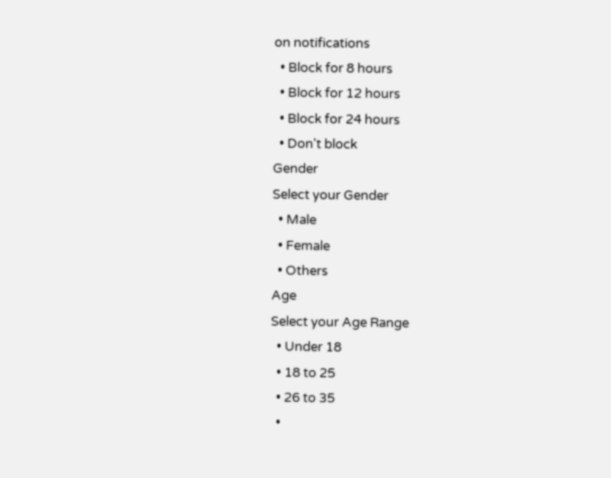on notifications
  • Block for 8 hours
  • Block for 12 hours
  • Block for 24 hours
  • Don't block
Gender
Select your Gender
  • Male
  • Female
  • Others
Age
Select your Age Range
  • Under 18
  • 18 to 25
  • 26 to 35
  •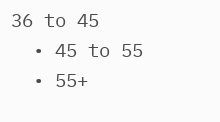36 to 45
  • 45 to 55
  • 55+